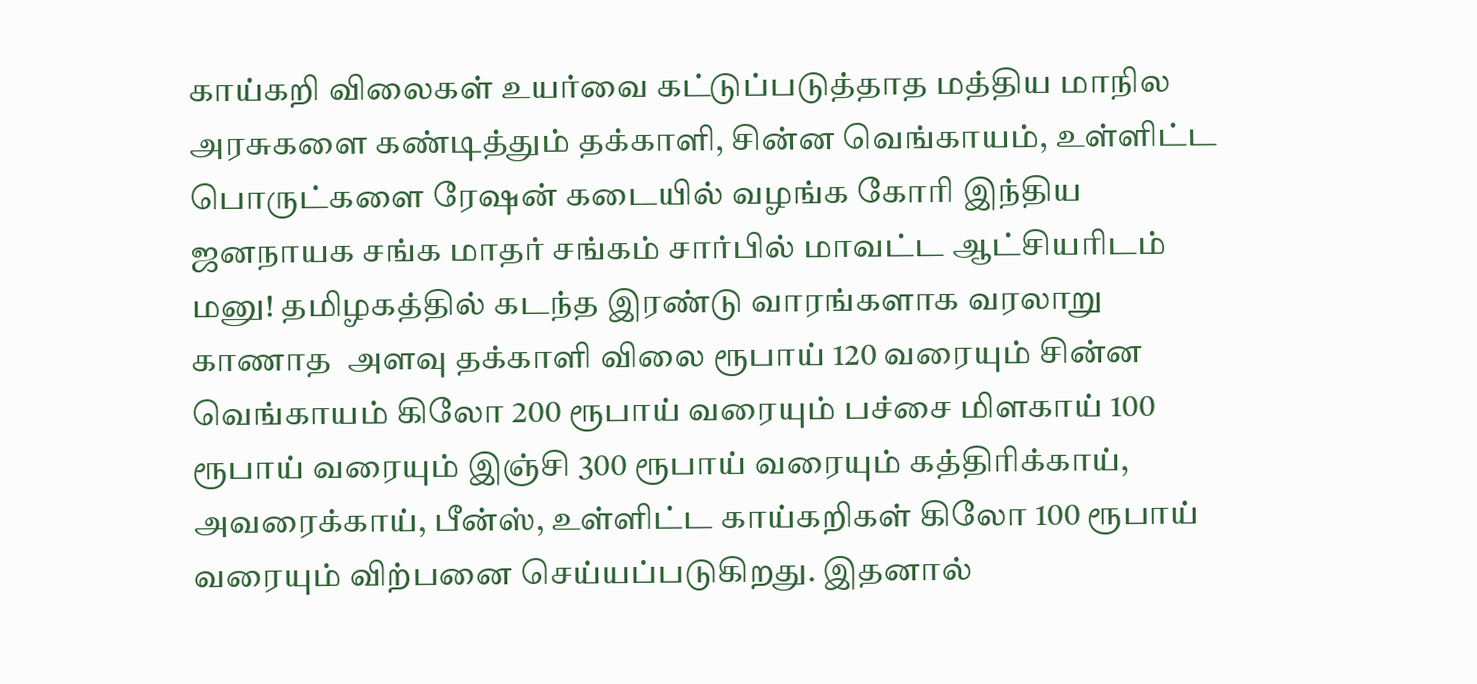காய்கறி விலைகள் உயர்வை கட்டுப்படுத்தாத மத்திய மாநில அரசுகளை கண்டித்தும் தக்காளி, சின்ன வெங்காயம், உள்ளிட்ட பொருட்களை ரேஷன் கடையில் வழங்க கோரி இந்திய ஜனநாயக சங்க மாதர் சங்கம் சார்பில் மாவட்ட ஆட்சியரிடம் மனு! தமிழகத்தில் கடந்த இரண்டு வாரங்களாக வரலாறு காணாத  அளவு தக்காளி விலை ரூபாய் 120 வரையும் சின்ன வெங்காயம் கிலோ 200 ரூபாய் வரையும் பச்சை மிளகாய் 100 ரூபாய் வரையும் இஞ்சி 300 ரூபாய் வரையும் கத்திரிக்காய், அவரைக்காய், பீன்ஸ், உள்ளிட்ட காய்கறிகள் கிலோ 100 ரூபாய் வரையும் விற்பனை செய்யப்படுகிறது. இதனால்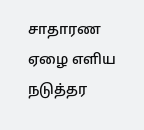சாதாரண ஏழை எளிய நடுத்தர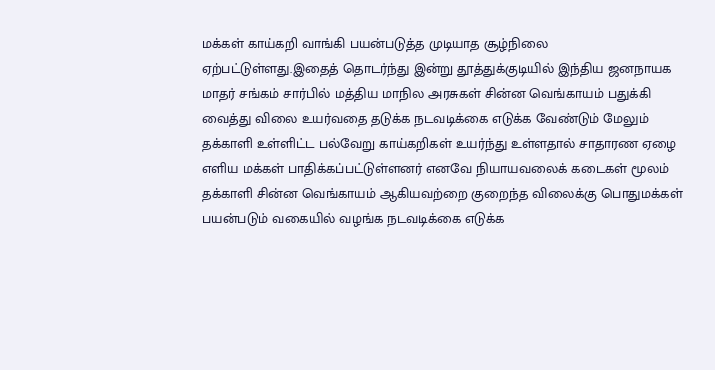மக்கள் காய்கறி வாங்கி பயன்படுத்த முடியாத சூழ்நிலை ஏற்பட்டுள்ளது.இதைத் தொடர்ந்து இன்று தூத்துக்குடியில் இந்திய ஜனநாயக மாதர் சங்கம் சார்பில் மத்திய மாநில அரசுகள் சின்ன வெங்காயம் பதுக்கி வைத்து விலை உயர்வதை தடுக்க நடவடிக்கை எடுக்க வேண்டும் மேலும் தக்காளி உள்ளிட்ட பல்வேறு காய்கறிகள் உயர்ந்து உள்ளதால் சாதாரண ஏழை எளிய மக்கள் பாதிக்கப்பட்டுள்ளனர் எனவே நியாயவலைக் கடைகள் மூலம் தக்காளி சின்ன வெங்காயம் ஆகியவற்றை குறைந்த விலைக்கு பொதுமக்கள் பயன்படும் வகையில் வழங்க நடவடிக்கை எடுக்க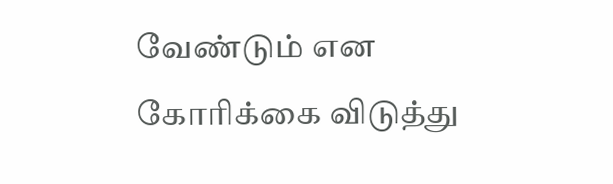வேண்டும் என கோரிக்கை விடுத்து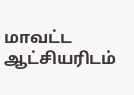மாவட்ட ஆட்சியரிடம்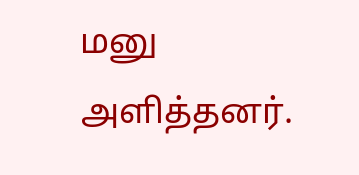மனு அளித்தனர்.